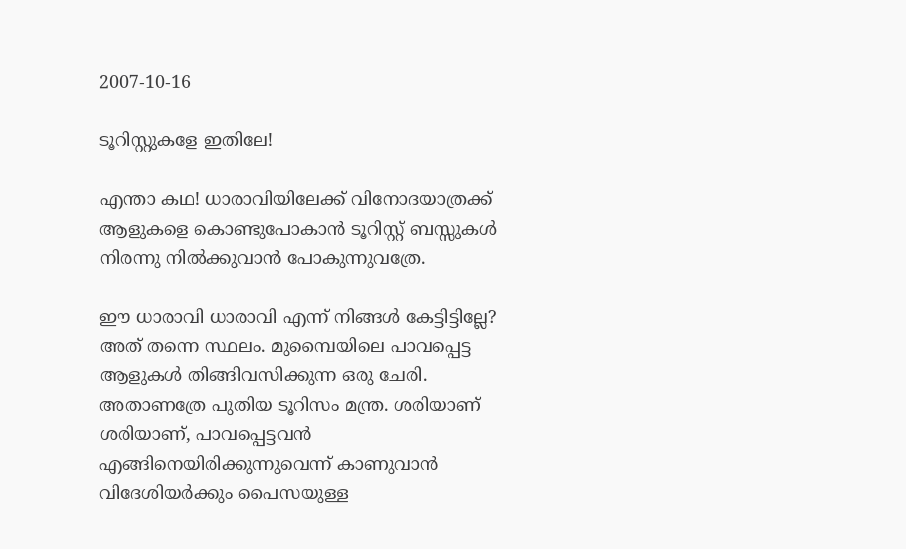2007-10-16

ടൂറിസ്റ്റുകളേ ഇതിലേ!

എന്താ കഥ! ധാരാവിയിലേക്ക് വിനോദയാത്രക്ക് ആളുകളെ കൊണ്ടുപോകാന്‍ ടൂറിസ്റ്റ് ബസ്സുകള്‍ നിരന്നു നില്‍ക്കുവാന്‍ പോകുന്നുവത്രേ.

ഈ ധാരാവി ധാരാവി എന്ന് നിങ്ങള്‍ കേട്ടിട്ടില്ലേ? അത് തന്നെ സ്ഥലം. മുമ്പൈയിലെ പാവപ്പെട്ട ആളുകള്‍ തിങ്ങിവസിക്കുന്ന ഒരു ചേരി. അതാണത്രേ പുതിയ ടൂറിസം മന്ത്ര. ശരിയാണ് ശരിയാണ്, പാവപ്പെട്ടവന്‍ എങ്ങിനെയിരിക്കുന്നുവെന്ന് കാണുവാന്‍ വിദേശിയര്‍ക്കും പൈസയുള്ള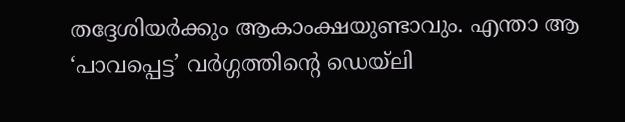തദ്ദേശിയര്‍ക്കും ആകാംക്ഷയുണ്ടാവും. എന്താ ആ ‘പാവപ്പെട്ട’ വര്‍ഗ്ഗത്തിന്റെ ഡെയ്ലി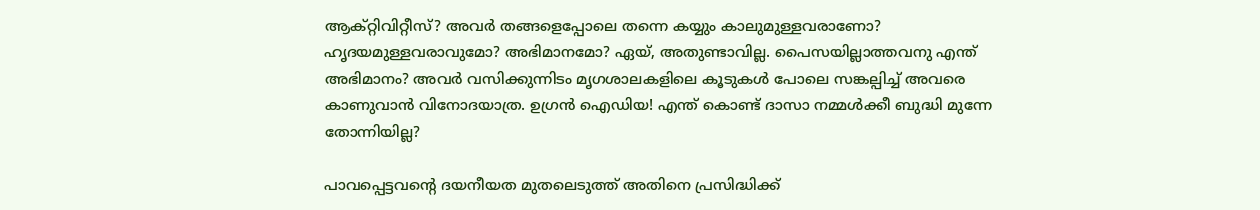ആക്റ്റിവിറ്റീസ്? അവര്‍ തങ്ങളെപ്പോലെ തന്നെ കയ്യും കാലുമുള്ളവരാണോ? ഹൃദയമുള്ളവരാവുമോ? അഭിമാനമോ? ഏയ്, അതുണ്ടാവില്ല. പൈസയില്ലാത്തവനു എന്ത് അഭിമാനം? അവര്‍ വസിക്കുന്നിടം മൃഗശാലകളിലെ കൂടുകള്‍ പോലെ സങ്കല്പിച്ച് അവരെ കാണുവാന്‍ വിനോദയാത്ര. ഉഗ്രന്‍ ഐഡിയ! എന്ത് കൊണ്ട് ദാസാ നമ്മള്‍ക്കീ ബുദ്ധി മുന്നേ തോന്നിയില്ല?

പാവപ്പെട്ടവന്റെ ദയനീയത മുതലെടുത്ത് അതിനെ പ്രസിദ്ധിക്ക്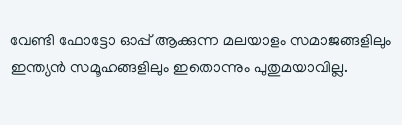വേണ്ടി ഫോട്ടോ ഓപ്പ് ആക്കുന്ന മലയാളം സമാജങ്ങളിലും ഇന്ത്യന്‍ സമൂഹങ്ങളിലും ഇതൊന്നും പുതുമയാവില്ല.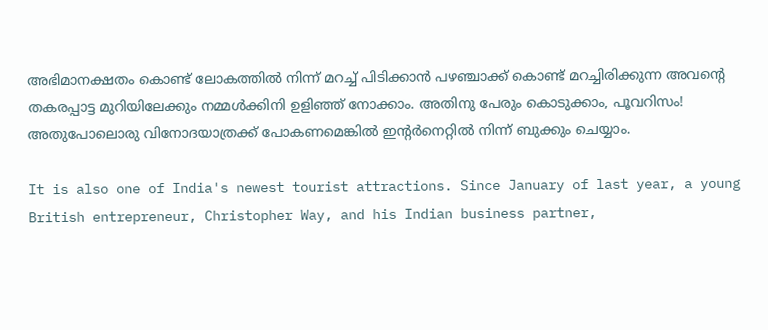അഭിമാനക്ഷതം കൊണ്ട് ലോകത്തില്‍ നിന്ന് മറച്ച് പിടിക്കാന്‍ പഴഞ്ചാക്ക് കൊണ്ട് മറച്ചിരിക്കുന്ന അവന്റെ തകരപ്പാട്ട മുറിയിലേക്കും നമ്മള്‍ക്കിനി ഉളിഞ്ഞ് നോക്കാം. അതിനു പേരും കൊടുക്കാം, പൂവറിസം! അതുപോലൊരു വിനോദയാത്രക്ക് പോകണമെങ്കില്‍ ഇന്റര്‍നെറ്റില്‍ നിന്ന് ബുക്കും ചെയ്യാം.

It is also one of India's newest tourist attractions. Since January of last year, a young British entrepreneur, Christopher Way, and his Indian business partner,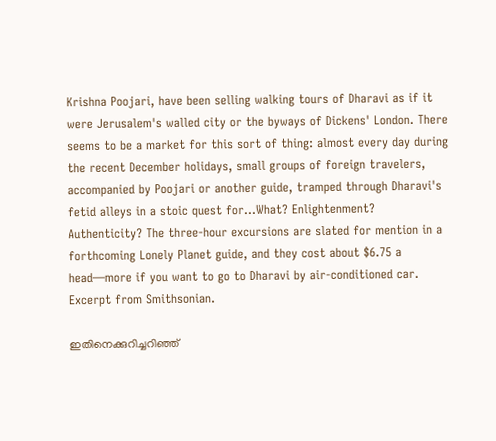Krishna Poojari, have been selling walking tours of Dharavi as if it were Jerusalem's walled city or the byways of Dickens' London. There seems to be a market for this sort of thing: almost every day during the recent December holidays, small groups of foreign travelers, accompanied by Poojari or another guide, tramped through Dharavi's fetid alleys in a stoic quest for...What? Enlightenment? Authenticity? The three-hour excursions are slated for mention in a forthcoming Lonely Planet guide, and they cost about $6.75 a head—more if you want to go to Dharavi by air-conditioned car.
Excerpt from Smithsonian.

ഇതിനെക്കുറിച്ചറിഞ്ഞ്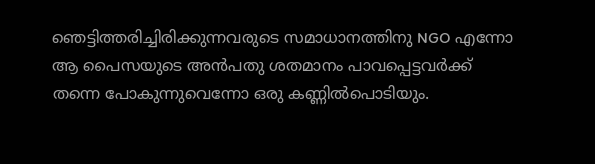ഞെട്ടിത്തരിച്ചിരിക്കുന്നവരുടെ സമാധാനത്തിനു NGO എന്നോ ആ പൈസയുടെ അന്‍പതു ശതമാനം പാവപ്പെട്ടവര്‍ക്ക് തന്നെ പോകുന്നുവെന്നോ ഒരു കണ്ണില്‍പൊടിയും.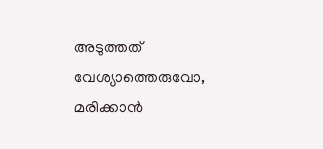അടുത്തത് വേശ്യാത്തെരുവോ, മരിക്കാന്‍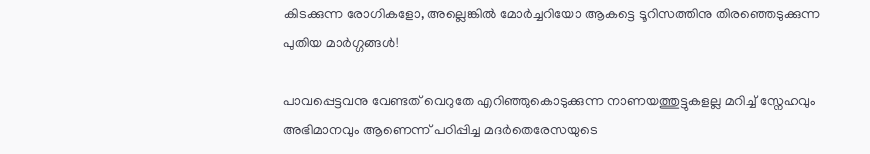കിടക്കുന്ന രോഗികളോ, അല്ലെങ്കില്‍ മോര്‍ച്ചറിയോ ആകട്ടെ ടൂറിസത്തിനു തിരഞ്ഞെടുക്കുന്ന പുതിയ മാര്‍ഗ്ഗങ്ങള്‍!

പാവപ്പെട്ടവനു വേണ്ടത് വെറുതേ എറിഞ്ഞുകൊടുക്കുന്ന നാണയത്തുട്ടുകളല്ല മറിച്ച് സ്നേഹവും അഭിമാനവും ആണെന്ന് പഠിപ്പിച്ച മദര്‍തെരേസയുടെ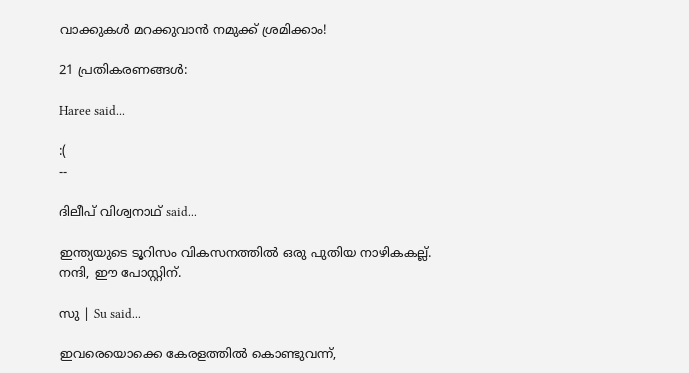വാക്കുകള്‍ മറക്കുവാന്‍ നമുക്ക് ശ്രമിക്കാം!

21 പ്രതികരണങ്ങള്‍:

Haree said...

:(
--

ദിലീപ് വിശ്വനാഥ് said...

ഇന്ത്യയുടെ ടൂറിസം വികസനത്തില്‍ ഒരു പുതിയ നാഴികകല്ല്.
നന്ദി, ഈ പോസ്റ്റിന്.

സു | Su said...

ഇവരെയൊക്കെ കേരളത്തില്‍ കൊണ്ടുവന്ന്,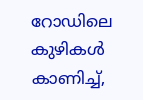റോഡിലെ കുഴികള്‍ കാണിച്ച്,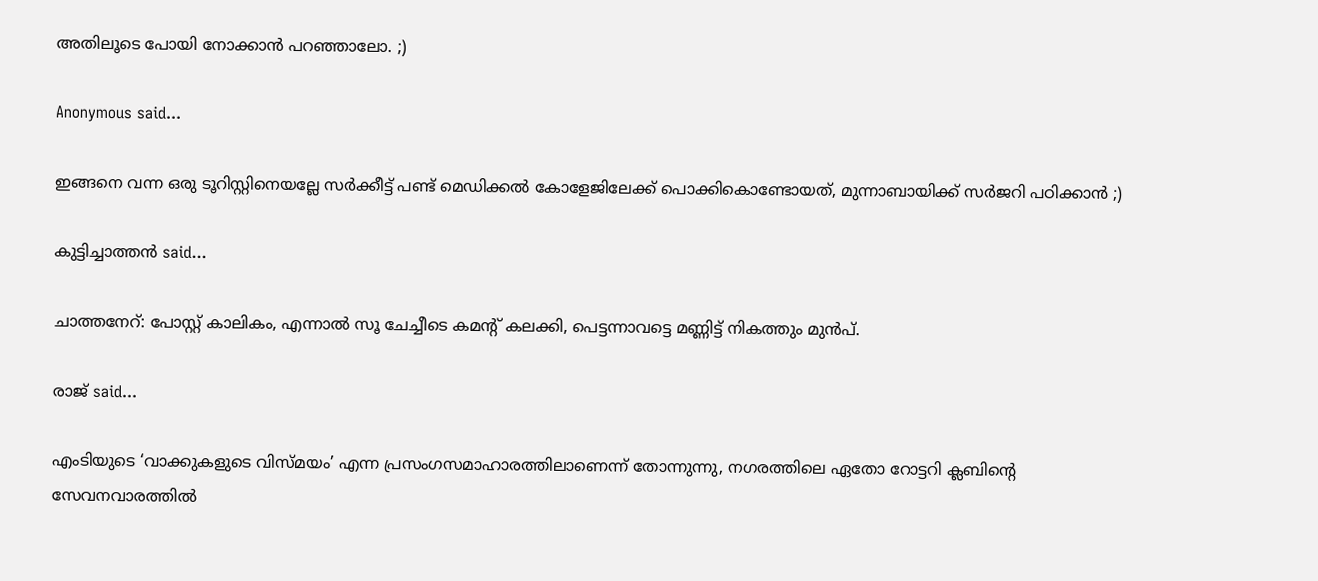അതിലൂടെ പോയി നോക്കാന്‍ പറഞ്ഞാലോ. ;)

Anonymous said...

ഇങ്ങനെ വന്ന ഒരു ടൂറിസ്റ്റിനെയല്ലേ സര്‍ക്കീട്ട് പണ്ട്‌ മെഡിക്കല്‍ കോളേജിലേക്ക് പൊക്കികൊണ്ടോയത്, മുന്നാബായിക്ക് സര്‍ജറി പഠിക്കാന്‍ ;)

കുട്ടിച്ചാത്തന്‍ said...

ചാത്തനേറ്: പോസ്റ്റ് കാലികം, എന്നാല്‍ സൂ ചേച്ചീടെ കമന്റ് കലക്കി, പെട്ടന്നാവട്ടെ മണ്ണിട്ട് നികത്തും മുന്‍പ്.

രാജ് said...

എംടിയുടെ ‘വാക്കുകളുടെ വിസ്മയം’ എന്ന പ്രസംഗസമാ‍ഹാരത്തിലാണെന്ന് തോന്നുന്നു, നഗരത്തിലെ ഏതോ റോ‍ട്ടറി ക്ലബിന്റെ സേവനവാരത്തില്‍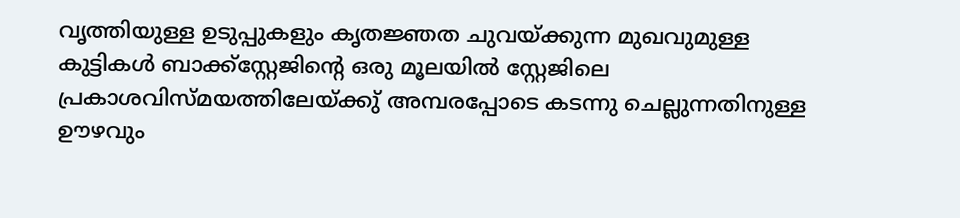വൃത്തിയുള്ള ഉടുപ്പുകളും കൃതജ്ഞത ചുവയ്ക്കുന്ന മുഖവുമുള്ള കുട്ടികള്‍ ബാക്ക്‍സ്റ്റേജിന്റെ ഒരു മൂലയില്‍ സ്റ്റേജിലെ പ്രകാശവിസ്മയത്തിലേയ്ക്കു് അമ്പരപ്പോടെ കടന്നു ചെല്ലുന്നതിനുള്ള ഊഴവും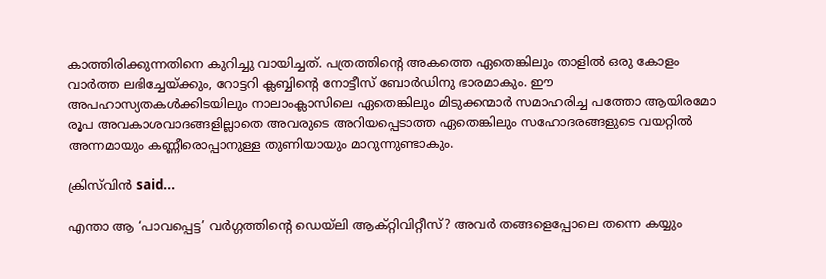കാത്തിരിക്കുന്നതിനെ കുറിച്ചു വായിച്ചത്. പത്രത്തിന്റെ അകത്തെ ഏതെങ്കിലും താളില്‍ ഒരു കോളം വാര്‍ത്ത ലഭിച്ചേയ്ക്കും, റോട്ടറി ക്ലബ്ബിന്റെ നോട്ടീസ് ബോര്‍ഡിനു ഭാരമാ‍കും. ഈ അപഹാസ്യതകള്‍ക്കിടയിലും നാലാംക്ലാസിലെ ഏതെങ്കിലും മിടുക്കന്മാര്‍ സമാഹരിച്ച പത്തോ ആയിരമോ രൂപ അവകാശവാദങ്ങളില്ലാതെ അവരുടെ അറിയപ്പെടാത്ത ഏതെങ്കിലും സഹോദരങ്ങളുടെ വയറ്റില്‍ അന്നമായും കണ്ണീരൊപ്പാനുള്ള തുണിയായും മാറുന്നുണ്ടാകും.

ക്രിസ്‌വിന്‍ said...

എന്താ ആ ‘പാവപ്പെട്ട’ വര്‍ഗ്ഗത്തിന്റെ ഡെയ്ലി ആക്റ്റിവിറ്റീസ്? അവര്‍ തങ്ങളെപ്പോലെ തന്നെ കയ്യും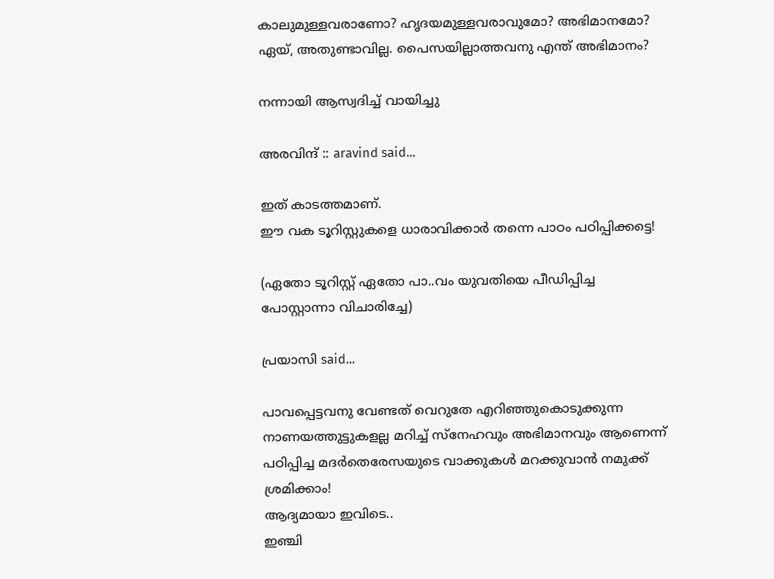കാലുമുള്ളവരാണോ? ഹൃദയമുള്ളവരാവുമോ? അഭിമാനമോ? ഏയ്, അതുണ്ടാവില്ല. പൈസയില്ലാത്തവനു എന്ത് അഭിമാനം?

നന്നായി ആസ്വദിച്ച്‌ വായിച്ചു

അരവിന്ദ് :: aravind said...

ഇത് കാടത്തമാണ്.
ഈ വക ടൂറിസ്റ്റുകളെ ധാരാവിക്കാര്‍ തന്നെ പാഠം പഠിപ്പിക്കട്ടെ!

(ഏതോ ടൂറിസ്റ്റ് ഏതോ പാ..വം യുവതിയെ പീഡിപ്പിച്ച പോസ്റ്റാന്നാ വിചാരിച്ചേ)

പ്രയാസി said...

പാവപ്പെട്ടവനു വേണ്ടത് വെറുതേ എറിഞ്ഞുകൊടുക്കുന്ന നാണയത്തുട്ടുകളല്ല മറിച്ച് സ്നേഹവും അഭിമാനവും ആണെന്ന് പഠിപ്പിച്ച മദര്‍തെരേസയുടെ വാക്കുകള്‍ മറക്കുവാന്‍ നമുക്ക് ശ്രമിക്കാം!
ആദ്യമായാ ഇവിടെ..
ഇഞ്ചി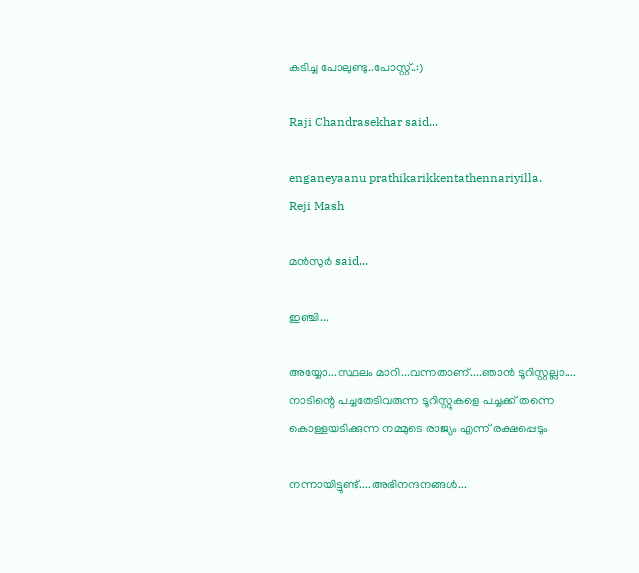കടിച്ച പോലുണ്ടു..പോസ്റ്റ്..:)

Raji Chandrasekhar said...

enganeyaanu prathikarikkentathennariyilla.
Reji Mash

മന്‍സുര്‍ said...

ഇഞ്ചി...

അയ്യോ...സ്ഥലം മാറി...വന്നതാണ്‌....ഞാന്‍ ടൂറിസ്റ്റല്ലാ....
നാടിന്റെ പച്ചതേടിവരുന്ന ടൂറിസ്റ്റുകളെ പച്ചക്ക്‌ തന്നെ കൊള്ളയടിക്കുന്ന നമ്മുടെ രാജ്യം എന്ന്‌ രക്ഷപ്പെടും

നന്നായിട്ടുണ്ട്....അഭിനന്ദനങ്ങള്‍...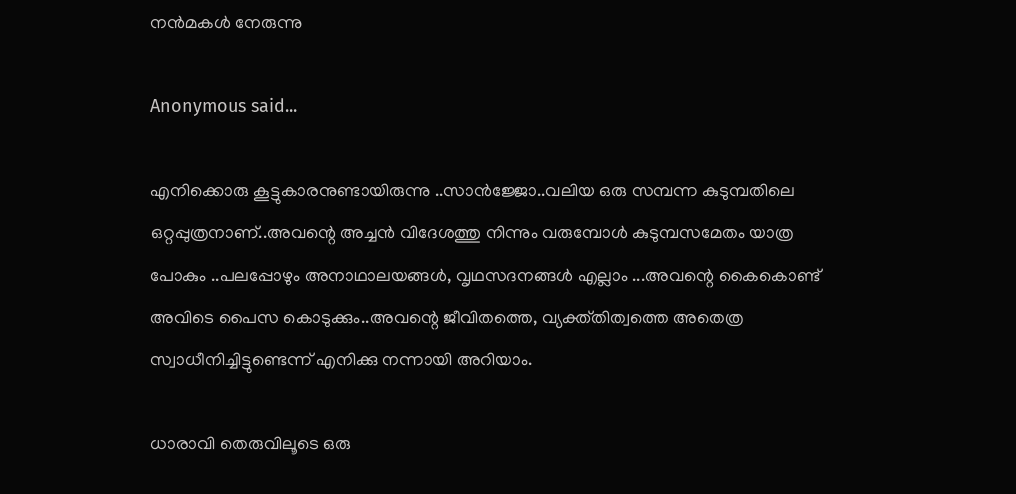നന്‍മകള്‍ നേരുന്നു

Anonymous said...

എനിക്കൊരു കൂട്ടുകാരനുണ്ടായിരുന്നു ..സാന്‍ജ്ജോ..വലിയ ഒരു സമ്പന്ന കുടുമ്പതിലെ ഒറ്റപ്പുത്രനാണ്..അവന്റെ അച്ചന്‍ വിദേശത്തു നിന്നും വരുമ്പോള്‍ കുടുമ്പസമേതം യാത്ര പോകും ..പലപ്പോഴും അനാഥാലയങ്ങള്‍, വൃഥസദനങ്ങള്‍ എല്ലാം ...അവന്റെ കൈകൊണ്ട് അവിടെ പൈസ കൊടുക്കും..അവന്റെ ജീവിതത്തെ, വ്യക്ത്തിത്വത്തെ അതെത്ര സ്വാധീനിച്ചിട്ടുണ്ടെന്ന് എനിക്കു നന്നായി അറിയാം.

ധാരാവി തെരുവിലൂടെ ഒരു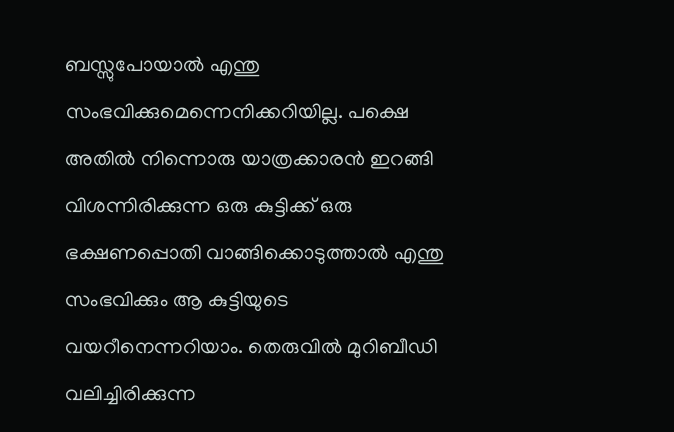ബസ്സുപോയാല്‍ എന്തു സംഭവിക്കുമെന്നെനിക്കറിയില്ല. പക്ഷെ അതില്‍ നിന്നൊരു യാത്രക്കാരന്‍ ഇറങ്ങി വിശന്നിരിക്കുന്ന ഒരു കുട്ടിക്ക് ഒരു ഭക്ഷണപ്പൊതി വാങ്ങിക്കൊടുത്താല്‍ എന്തു സംഭവിക്കും ആ കുട്ടിയുടെ വയറീനെന്നറിയാം. തെരുവില്‍ മുറിബീഡി വലിച്ചിരിക്കുന്ന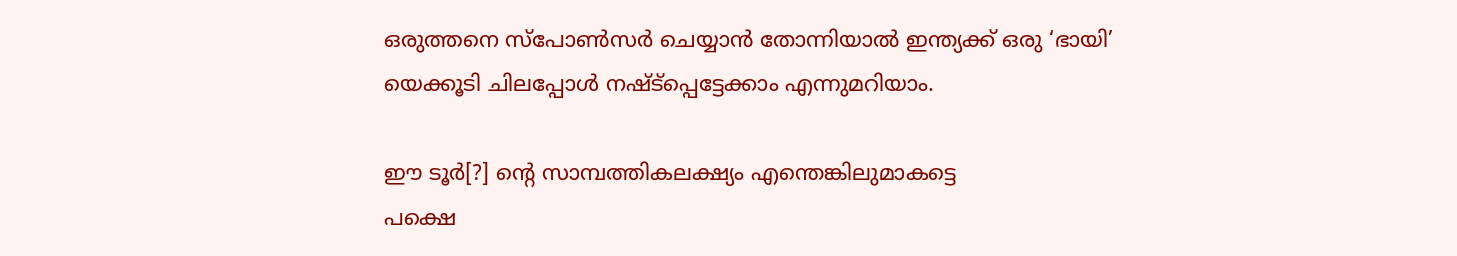ഒരുത്തനെ സ്പോണ്‍സര്‍ ചെയ്യാന്‍ തോന്നിയാല്‍ ഇന്ത്യക്ക് ഒരു ‘ഭായി’ യെക്കൂടി ചിലപ്പോള്‍ നഷ്ട്പ്പെട്ടേക്കാം എന്നുമറിയാം.

ഈ ടൂര്‍[?] ന്റെ സാമ്പത്തികലക്ഷ്യം എന്തെങ്കിലുമാകട്ടെ
പക്ഷെ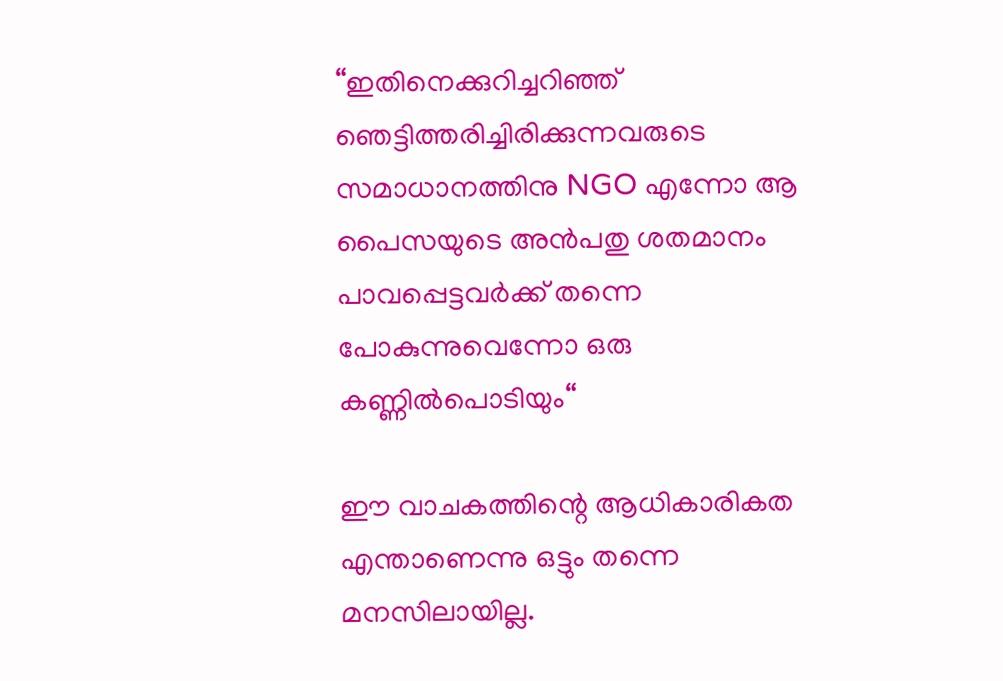“ഇതിനെക്കുറിച്ചറിഞ്ഞ് ഞെട്ടിത്തരിച്ചിരിക്കുന്നവരുടെ സമാധാനത്തിനു NGO എന്നോ ആ പൈസയുടെ അന്‍പതു ശതമാനം പാവപ്പെട്ടവര്‍ക്ക് തന്നെ പോകുന്നുവെന്നോ ഒരു കണ്ണില്‍പൊടിയും“

ഈ വാചകത്തിന്റെ ആധികാരികത എന്താണെന്നു ഒട്ടും തന്നെ മനസിലായില്ല.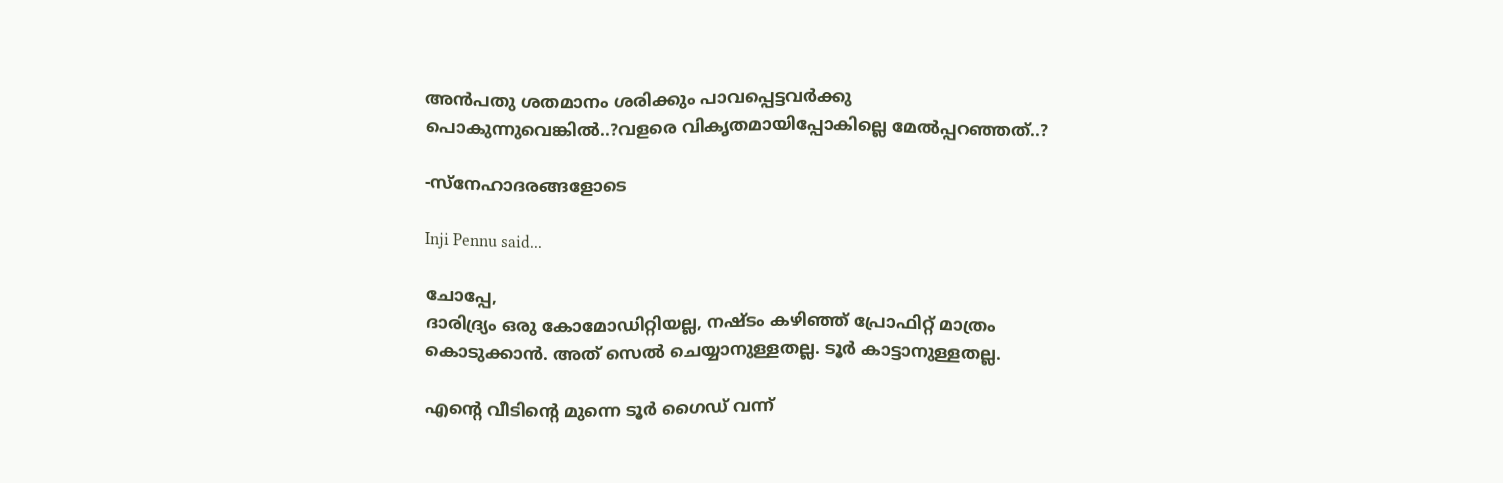അന്‍പതു ശതമാനം ശരിക്കും പാവപ്പെട്ടവര്‍ക്കു പൊകുന്നുവെങ്കില്‍..?വളരെ വികൃതമായിപ്പോകില്ലെ മേല്‍പ്പറഞ്ഞത്..?

-സ്നേഹാദരങ്ങളോടെ

Inji Pennu said...

ചോപ്പേ,
ദാരിദ്ര്യം ഒരു കോമോഡിറ്റിയല്ല, നഷ്ടം കഴിഞ്ഞ് പ്രോഫിറ്റ് മാത്രം കൊടുക്കാന്‍. അത് സെല്‍ ചെയ്യാനുള്ളതല്ല. ടൂര്‍ കാട്ടാനുള്ളതല്ല.

എന്റെ വീടിന്റെ മുന്നെ ടൂര്‍ ഗൈഡ് വന്ന്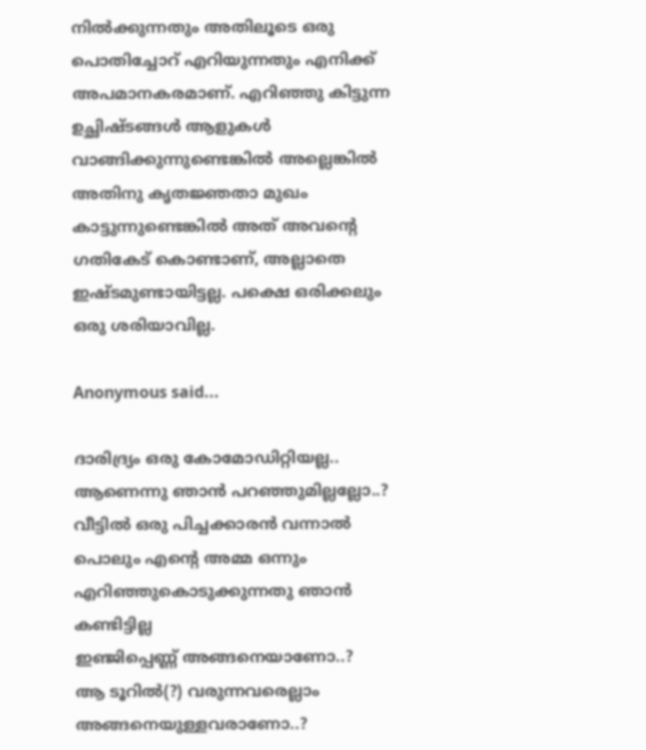നില്‍ക്കുന്നതും അതിലൂടെ ഒരു പൊതിച്ചോറ് എറിയുന്നതും എനിക്ക് അപമാനകരമാണ്. എറിഞ്ഞു കിട്ടുന്ന ഉച്ഛിഷ്ടങ്ങള്‍ ആളുകള്‍ വാങ്ങിക്കുന്നുണ്ടെങ്കില്‍ അല്ലെങ്കില്‍ അതിനു കൃതജ്ഞതാ മുഖം കാട്ടുന്നുണ്ടെങ്കില്‍ അത് അവന്റെ ഗതികേട് കൊണ്ടാണ്, അല്ലാതെ ഇഷ്ടമുണ്ടായിട്ടല്ല. പക്ഷെ ഒരിക്കലും ഒരു ശരിയാവില്ല.

Anonymous said...

ദാരിദ്ര്യം ഒരു കോമോഡിറ്റിയല്ല..
ആണെന്നു ഞാന്‍ പറഞ്ഞുമില്ലല്ലോ..?
വീട്ടില്‍ ഒരു പിച്ചക്കാരന്‍ വന്നാല്‍ പൊലും എന്റെ അമ്മ ഒന്നും എറിഞ്ഞുകൊടുക്കുന്നതു ഞാന്‍ കണ്ടിട്ടില്ല
ഇഞ്ജിപ്പെണ്ണ് അങ്ങനെയാണോ..?
ആ ടൂറില്‍(?) വരുന്നവരെല്ലാം അങ്ങനെയുള്ളവരാണോ..?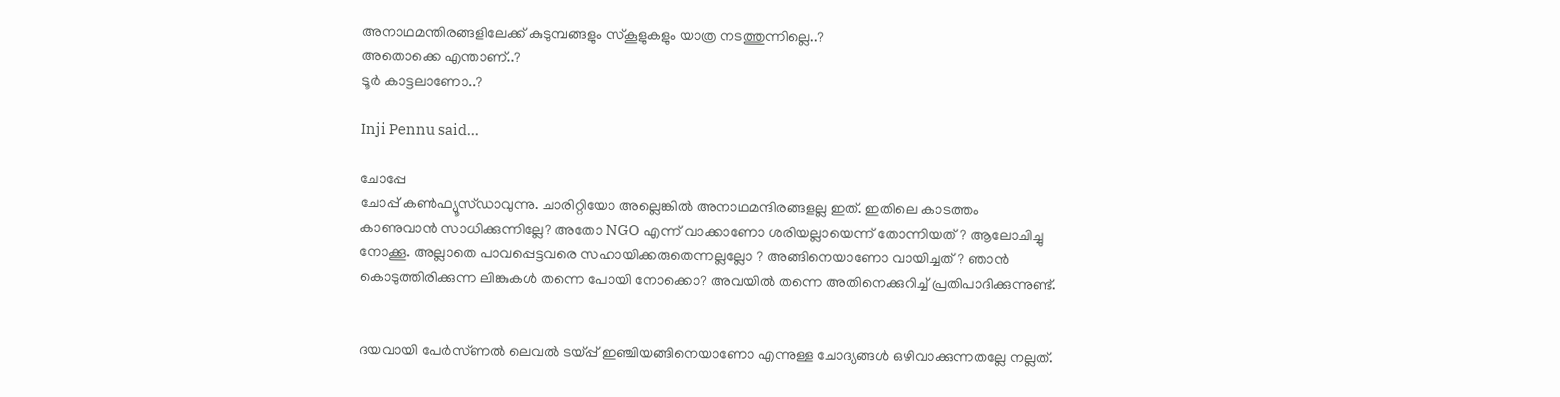അനാഥമന്തിരങ്ങളിലേക്ക് കുടുമ്പങ്ങളും സ്കൂളുകളും യാത്ര നടത്തുന്നില്ലെ..?
അതൊക്കെ എന്താണ്..?
ടൂര്‍ കാട്ടലാണോ..?

Inji Pennu said...

ചോപ്പേ
ചോപ്പ് കണ്‍ഫ്യൂസ്ഡാവുന്നു. ചാരിറ്റിയോ അല്ലെങ്കില്‍ അനാഥമന്ദിരങ്ങളല്ല ഇത്. ഇതിലെ കാടത്തം കാണുവാന്‍ സാധിക്കുന്നില്ലേ? അതോ NGO എന്ന് വാക്കാണോ ശരിയല്ലായെന്ന് തോന്നിയത്? ആലോചിച്ചു നോക്കൂ. അല്ലാതെ പാവപ്പെട്ടവരെ സഹായിക്കരുതെന്നല്ലല്ലോ ? അങ്ങിനെയാണോ വായിച്ചത്? ഞാന്‍ കൊടുത്തിരിക്കുന്ന ലിങ്കുകള്‍ തന്നെ പോയി നോക്കൊ? അവയില്‍ തന്നെ അതിനെക്കുറിച്ച് പ്രതിപാദിക്കുന്നുണ്ട്.


ദയവായി പേര്‍സ്ണല്‍ ലെവല്‍ ടയ്പ്പ് ഇഞ്ചിയങ്ങിനെയാണോ എന്നുള്ള ചോദ്യങ്ങള്‍ ഒഴിവാക്കുന്നതല്ലേ നല്ലത്.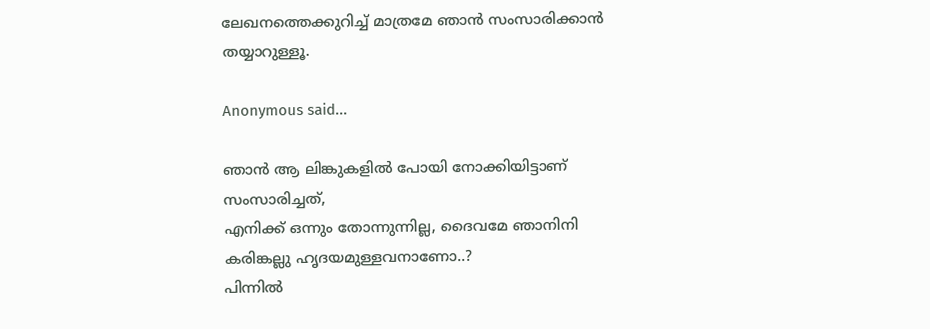ലേഖനത്തെക്കുറിച്ച് മാത്രമേ ഞാന്‍ സംസാരിക്കാന്‍ തയ്യാറുള്ളൂ.

Anonymous said...

ഞാന്‍ ആ ലിങ്കുകളില്‍ പോയി നോക്കിയിട്ടാണ് സംസാരിച്ചത്,
എനിക്ക് ഒന്നും തോന്നുന്നില്ല, ദൈവമേ ഞാനിനി കരിങ്കല്ലു ഹൃദയമുള്ളവനാണോ..?
പിന്നില്‍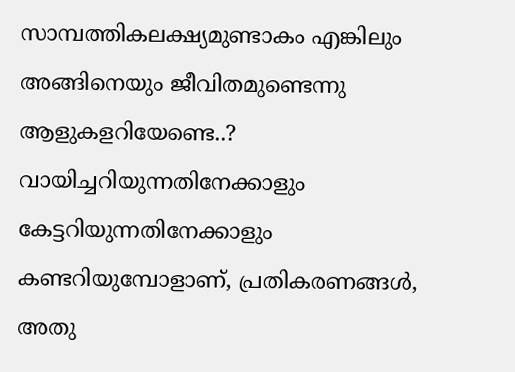സാമ്പത്തികലക്ഷ്യമുണ്ടാകം എങ്കിലും അങ്ങിനെയും ജീവിതമുണ്ടെന്നു ആളുകളറിയേണ്ടെ..?
വായിച്ചറിയുന്നതിനേക്കാളും കേട്ടറിയുന്നതിനേക്കാളും കണ്ടറിയുമ്പോളാണ്, പ്രതികരണങ്ങള്‍, അതു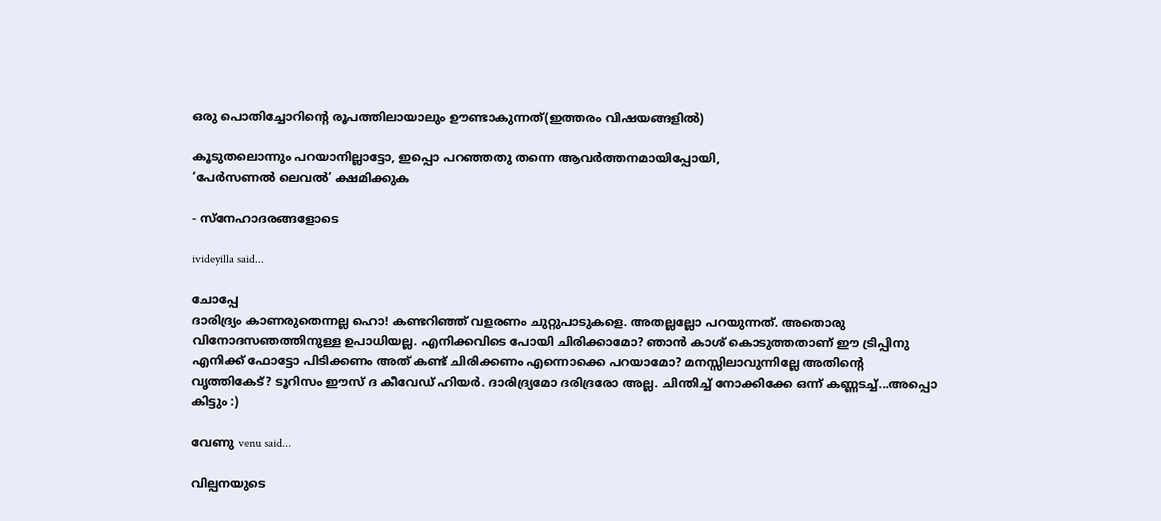ഒരു പൊതിച്ചോറിന്റെ രൂപത്തിലായാലും ഊണ്ടാകുന്നത്(ഇത്തരം വിഷയങ്ങളില്‍)

കൂടുതലൊന്നും പറയാനില്ലാട്ടോ, ഇപ്പൊ പറഞ്ഞതു തന്നെ ആവര്‍ത്തനമായിപ്പോയി,
‘പേര്‍സണല്‍ ലെവല്‍’ ക്ഷമിക്കുക

- സ്നേഹാദരങ്ങളോടെ

ivideyilla said...

ചോപ്പേ
ദാരിദ്ര്യം കാണരുതെന്നല്ല ഹൊ! കണ്ടറിഞ്ഞ് വളരണം ചുറ്റുപാടുകളെ. അതല്ലല്ലോ പറയുന്നത്. അതൊരു വിനോദസഞത്തിനുള്ള ഉപാധിയല്ല. എനിക്കവിടെ പോയി ചിരിക്കാമോ? ഞാന്‍ കാശ് കൊടുത്തതാണ് ഈ ട്രിപ്പിനു എനിക്ക് ഫോട്ടോ പിടിക്കണം അത് കണ്ട് ചിരിക്കണം എന്നൊക്കെ പറയാമോ? മനസ്സിലാവുന്നില്ലേ അതിന്റെ വൃത്തികേട്? ടൂറിസം ഈസ് ദ കീവേഡ് ഹിയര്‍. ദാരിദ്ര്യമോ ദരിദ്രരോ അല്ല. ചിന്തിച്ച് നോക്കിക്കേ ഒന്ന് കണ്ണടച്ച്...അപ്പൊ കിട്ടും :)

വേണു venu said...

വില്പനയുടെ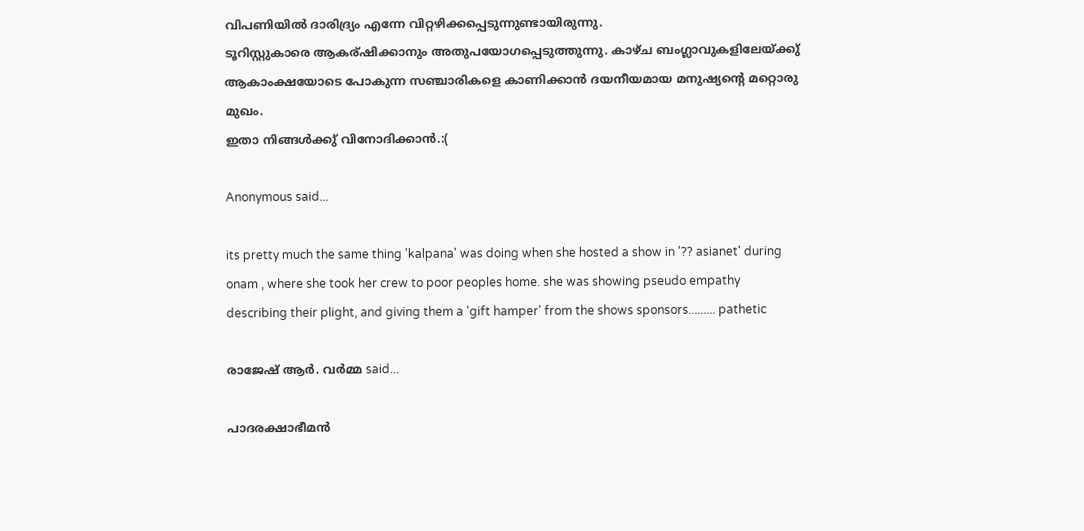വിപണിയില്‍‍ ദാരിദ്ര്യം എന്നേ വിറ്റഴിക്കപ്പെടുന്നുണ്ടായിരുന്നു.
ടൂറിസ്റ്റുകാരെ ആകര്ഷിക്കാനും അതുപയോഗപ്പെടുത്തുന്നു. കാഴ്ച ബംഗ്ലാവുകളിലേയ്ക്കു് ആകാംക്ഷയോടെ പോകുന്ന സഞ്ചാരികളെ കാണിക്കാന്‍‍ ദയനീയമായ മനുഷ്യന്‍റെ മറ്റൊരു മുഖം.
ഇതാ നിങ്ങള്‍ക്കു് വിനോദിക്കാന്‍‍.:(

Anonymous said...

its pretty much the same thing 'kalpana' was doing when she hosted a show in '?? asianet' during onam , where she took her crew to poor peoples home. she was showing pseudo empathy describing their plight, and giving them a 'gift hamper' from the shows sponsors......... pathetic

രാജേഷ് ആർ. വർമ്മ said...

പാദരക്ഷാഭീമന്‍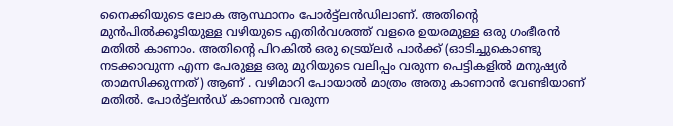നൈക്കിയുടെ ലോക ആസ്ഥാനം പോര്‍ട്ട്‌ലന്‍ഡിലാണ്‌. അതിന്റെ മുന്‍പില്‍ക്കൂടിയുള്ള വഴിയുടെ എതിര്‍വശത്ത്‌ വളരെ ഉയരമുള്ള ഒരു ഗംഭീരന്‍ മതില്‍ കാണാം. അതിന്റെ പിറകില്‍ ഒരു ട്രെയ്‌ലര്‍ പാര്‍ക്ക്‌ (ഓടിച്ചുകൊണ്ടു നടക്കാവുന്ന എന്ന പേരുള്ള ഒരു മുറിയുടെ വലിപ്പം വരുന്ന പെട്ടികളില്‍ മനുഷ്യര്‍ താമസിക്കുന്നത്‌) ആണ്‌ . വഴിമാറി പോയാല്‍ മാത്രം അതു കാണാന്‍ വേണ്ടിയാണ്‌ മതില്‍. പോര്‍ട്ട്‌ലന്‍ഡ്‌ കാണാന്‍ വരുന്ന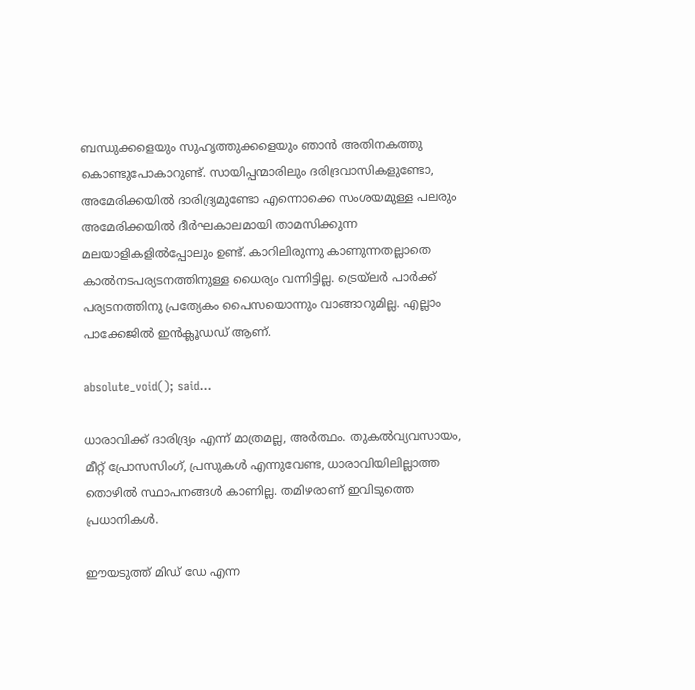ബന്ധുക്കളെയും സുഹൃത്തുക്കളെയും ഞാന്‍ അതിനകത്തു കൊണ്ടുപോകാറുണ്ട്‌. സായിപ്പന്മാരിലും ദരിദ്രവാസികളുണ്ടോ, അമേരിക്കയില്‍ ദാരിദ്ര്യമുണ്ടോ എന്നൊക്കെ സംശയമുള്ള പലരും അമേരിക്കയില്‍ ദീര്‍ഘകാലമായി താമസിക്കുന്ന മലയാളികളില്‍പ്പോലും ഉണ്ട്‌. കാറിലിരുന്നു കാണുന്നതല്ലാതെ കാല്‍നടപര്യടനത്തിനുള്ള ധൈര്യം വന്നിട്ടില്ല. ട്രെയ്‌ലര്‍ പാര്‍ക്ക്‌ പര്യടനത്തിനു പ്രത്യേകം പൈസയൊന്നും വാങ്ങാറുമില്ല. എല്ലാം പാക്കേജില്‍ ഇന്‍ക്ലൂഡഡ്‌ ആണ്‌.

absolute_void(); said...

ധാരാവിക്ക് ദാരിദ്ര്യം എന്ന് മാത്രമല്ല, അര്‍ത്ഥം. തുകല്‍വ്യവസായം, മീറ്റ് പ്രോസസിംഗ്, പ്രസുകള്‍ എന്നുവേണ്ട, ധാരാവിയിലില്ലാത്ത തൊഴില്‍ സ്ഥാപനങ്ങള്‍ കാണില്ല. തമിഴരാണ് ഇവിടുത്തെ പ്രധാനികള്‍.

ഈയടുത്ത് മിഡ് ഡേ എന്ന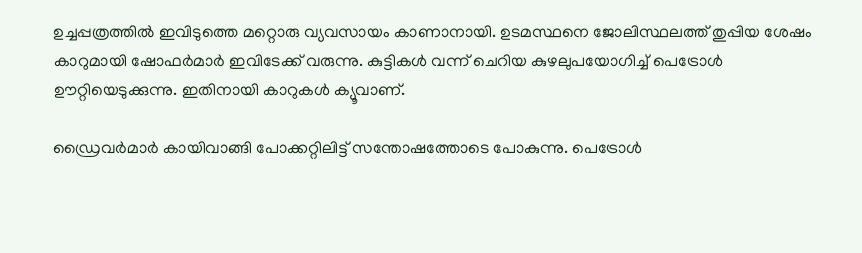ഉച്ചപ്പത്രത്തില്‍ ഇവിടുത്തെ മറ്റൊരു വ്യവസായം കാണാനായി. ഉടമസ്ഥനെ ജോലിസ്ഥലത്ത് തുപ്പിയ ശേഷം കാറുമായി ഷോഫര്‍മാര്‍ ഇവിടേക്ക് വരുന്നു. കുട്ടികള്‍ വന്ന് ചെറിയ കുഴലുപയോഗിച്ച് പെട്രോള്‍ ഊറ്റിയെടുക്കുന്നു. ഇതിനായി കാറുകള്‍ ക്യൂവാണ്.

ഡ്രൈവര്‍മാര്‍ കായിവാങ്ങി പോക്കറ്റിലിട്ട് സന്തോഷത്തോടെ പോകുന്നു. പെട്രോള്‍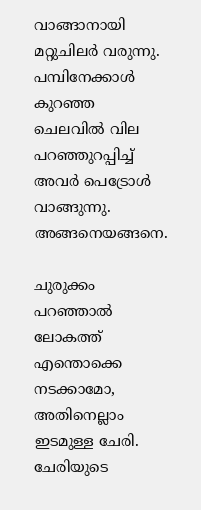വാങ്ങാനായി മറ്റുചിലര്‍ വരുന്നു. പമ്പിനേക്കാള്‍ കുറഞ്ഞ ചെലവില്‍ വില പറഞ്ഞുറപ്പിച്ച് അവര്‍ പെട്രോള്‍ വാങ്ങുന്നു. അങ്ങനെയങ്ങനെ.

ചുരുക്കം പറഞ്ഞാല്‍ ലോകത്ത് എന്തൊക്കെ നടക്കാമോ, അതിനെല്ലാം ഇടമുള്ള ചേരി. ചേരിയുടെ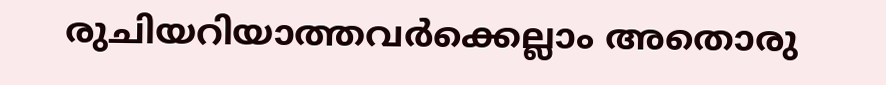രുചിയറിയാത്തവര്‍ക്കെല്ലാം അതൊരു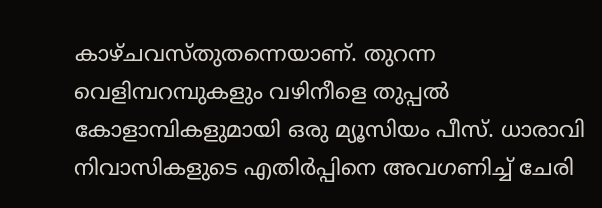കാഴ്ചവസ്തുതന്നെയാണ്. തുറന്ന വെളിമ്പറമ്പുകളും വഴിനീളെ തുപ്പല്‍ കോളാമ്പികളുമായി ഒരു മ്യൂസിയം പീസ്. ധാരാവി നിവാസികളുടെ എതിര്‍പ്പിനെ അവഗണിച്ച് ചേരി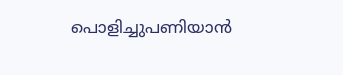പൊളിച്ചുപണിയാന്‍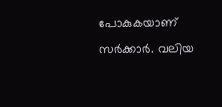പോകുകയാണ് സര്‍ക്കാര്‍. വലിയ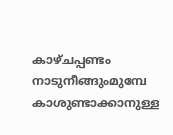കാഴ്ചപ്പണ്ടം നാടുനീങ്ങുംമുമ്പേ കാശുണ്ടാക്കാനുള്ള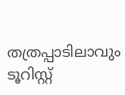തത്രപ്പാടിലാവും ടൂറിസ്റ്റ്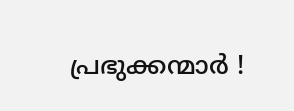പ്രഭുക്കന്മാര്‍ !